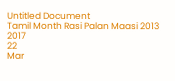Untitled Document
Tamil Month Rasi Palan Maasi 2013
2017
22
Mar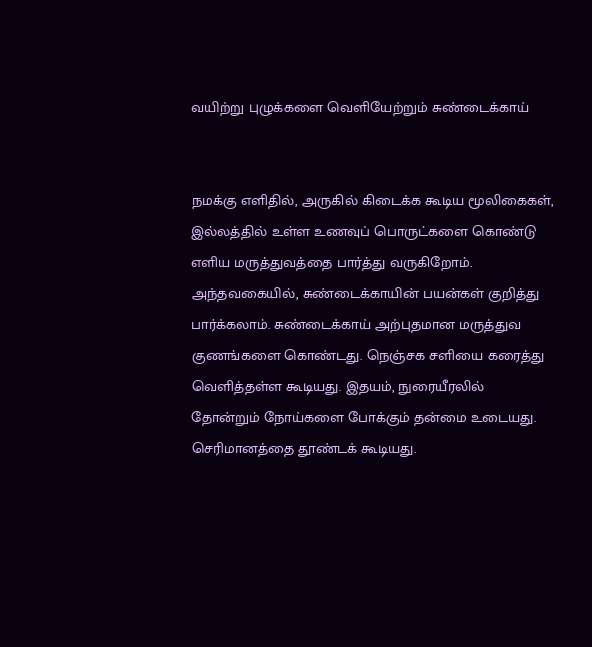வயிற்று புழுக்களை வெளியேற்றும் சுண்டைக்காய்


நமக்கு எளிதில், அருகில் கிடைக்க கூடிய மூலிகைகள், இல்லத்தில் உள்ள உணவுப் பொருட்களை கொண்டு எளிய மருத்துவத்தை பார்த்து வருகிறோம். அந்தவகையில், சுண்டைக்காயின் பயன்கள் குறித்து பார்க்கலாம். சுண்டைக்காய் அற்புதமான மருத்துவ குணங்களை கொண்டது. நெஞ்சக சளியை கரைத்து வெளித்தள்ள கூடியது. இதயம், நுரையீரலில் தோன்றும் நோய்களை போக்கும் தன்மை உடையது. செரிமானத்தை தூண்டக் கூடியது.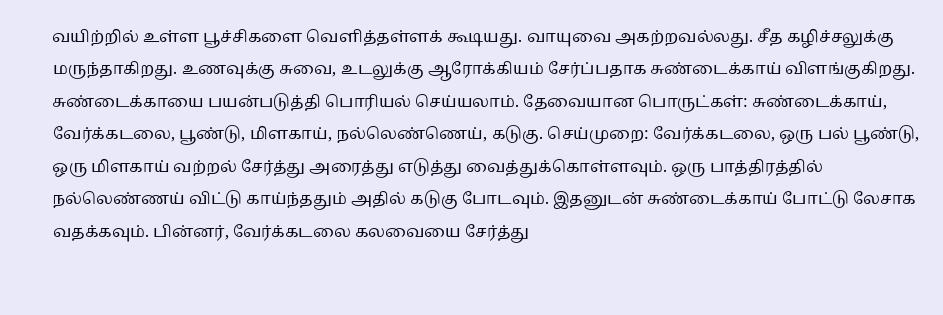வயிற்றில் உள்ள பூச்சிகளை வெளித்தள்ளக் கூடியது. வாயுவை அகற்றவல்லது. சீத கழிச்சலுக்கு மருந்தாகிறது. உணவுக்கு சுவை, உடலுக்கு ஆரோக்கியம் சேர்ப்பதாக சுண்டைக்காய் விளங்குகிறது. சுண்டைக்காயை பயன்படுத்தி பொரியல் செய்யலாம். தேவையான பொருட்கள்: சுண்டைக்காய், வேர்க்கடலை, பூண்டு, மிளகாய், நல்லெண்ணெய், கடுகு. செய்முறை: வேர்க்கடலை, ஒரு பல் பூண்டு, ஒரு மிளகாய் வற்றல் சேர்த்து அரைத்து எடுத்து வைத்துக்கொள்ளவும். ஒரு பாத்திரத்தில் நல்லெண்ணய் விட்டு காய்ந்ததும் அதில் கடுகு போடவும். இதனுடன் சுண்டைக்காய் போட்டு லேசாக வதக்கவும். பின்னர், வேர்க்கடலை கலவையை சேர்த்து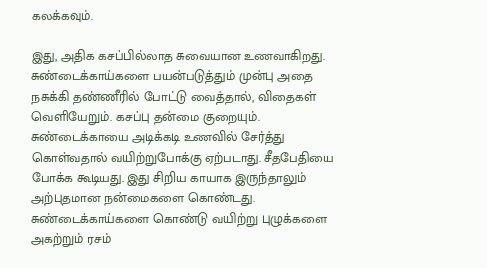கலக்கவும்.

இது, அதிக கசப்பில்லாத சுவையான உணவாகிறது. சுண்டைக்காய்களை பயன்படுத்தும் முன்பு அதை நசுக்கி தண்ணீரில் போட்டு வைத்தால், விதைகள் வெளியேறும். கசப்பு தன்மை குறையும். சுண்டைக்காயை அடிக்கடி உணவில் சேர்த்து கொள்வதால் வயிற்றுபோக்கு ஏற்படாது. சீதபேதியை போக்க கூடியது. இது சிறிய காயாக இருந்தாலும் அற்புதமான நன்மைகளை கொண்டது. சுண்டைக்காய்களை கொண்டு வயிற்று புழுக்களை அகற்றும் ரசம்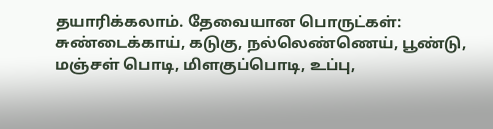தயாரிக்கலாம். தேவையான பொருட்கள்: சுண்டைக்காய், கடுகு, நல்லெண்ணெய், பூண்டு, மஞ்சள் பொடி, மிளகுப்பொடி, உப்பு,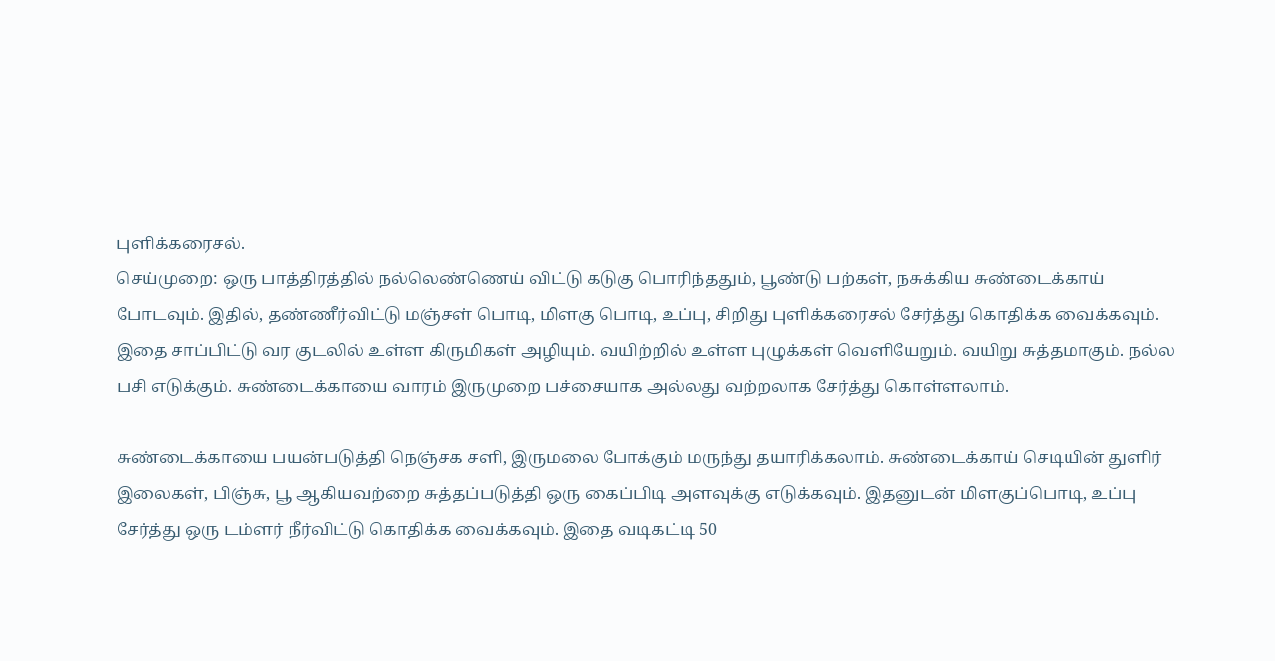புளிக்கரைசல்.
செய்முறை: ஒரு பாத்திரத்தில் நல்லெண்ணெய் விட்டு கடுகு பொரிந்ததும், பூண்டு பற்கள், நசுக்கிய சுண்டைக்காய் போடவும். இதில், தண்ணீர்விட்டு மஞ்சள் பொடி, மிளகு பொடி, உப்பு, சிறிது புளிக்கரைசல் சேர்த்து கொதிக்க வைக்கவும். இதை சாப்பிட்டு வர குடலில் உள்ள கிருமிகள் அழியும். வயிற்றில் உள்ள புழுக்கள் வெளியேறும். வயிறு சுத்தமாகும். நல்ல பசி எடுக்கும். சுண்டைக்காயை வாரம் இருமுறை பச்சையாக அல்லது வற்றலாக சேர்த்து கொள்ளலாம்.

சுண்டைக்காயை பயன்படுத்தி நெஞ்சக சளி, இருமலை போக்கும் மருந்து தயாரிக்கலாம். சுண்டைக்காய் செடியின் துளிர் இலைகள், பிஞ்சு, பூ ஆகியவற்றை சுத்தப்படுத்தி ஒரு கைப்பிடி அளவுக்கு எடுக்கவும். இதனுடன் மிளகுப்பொடி, உப்பு சேர்த்து ஒரு டம்ளர் நீர்விட்டு கொதிக்க வைக்கவும். இதை வடிகட்டி 50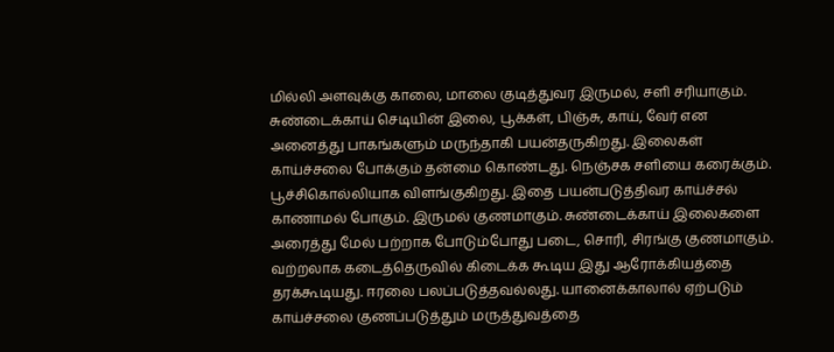மில்லி அளவுக்கு காலை, மாலை குடித்துவர இருமல், சளி சரியாகும். சுண்டைக்காய் செடியின் இலை, பூக்கள், பிஞ்சு, காய், வேர் என அனைத்து பாகங்களும் மருந்தாகி பயன்தருகிறது. இலைகள் காய்ச்சலை போக்கும் தன்மை கொண்டது. நெஞ்சக சளியை கரைக்கும். பூச்சிகொல்லியாக விளங்குகிறது. இதை பயன்படுத்திவர காய்ச்சல் காணாமல் போகும். இருமல் குணமாகும். சுண்டைக்காய் இலைகளை அரைத்து மேல் பற்றாக போடும்போது படை, சொரி, சிரங்கு குணமாகும். வற்றலாக கடைத்தெருவில் கிடைக்க கூடிய இது ஆரோக்கியத்தை தரக்கூடியது. ஈரலை பலப்படுத்தவல்லது. யானைக்காலால் ஏற்படும் காய்ச்சலை குணப்படுத்தும் மருத்துவத்தை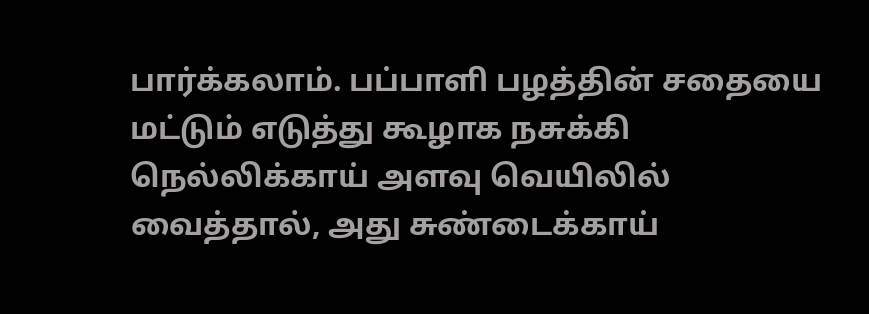பார்க்கலாம். பப்பாளி பழத்தின் சதையை மட்டும் எடுத்து கூழாக நசுக்கி நெல்லிக்காய் அளவு வெயிலில் வைத்தால், அது சுண்டைக்காய்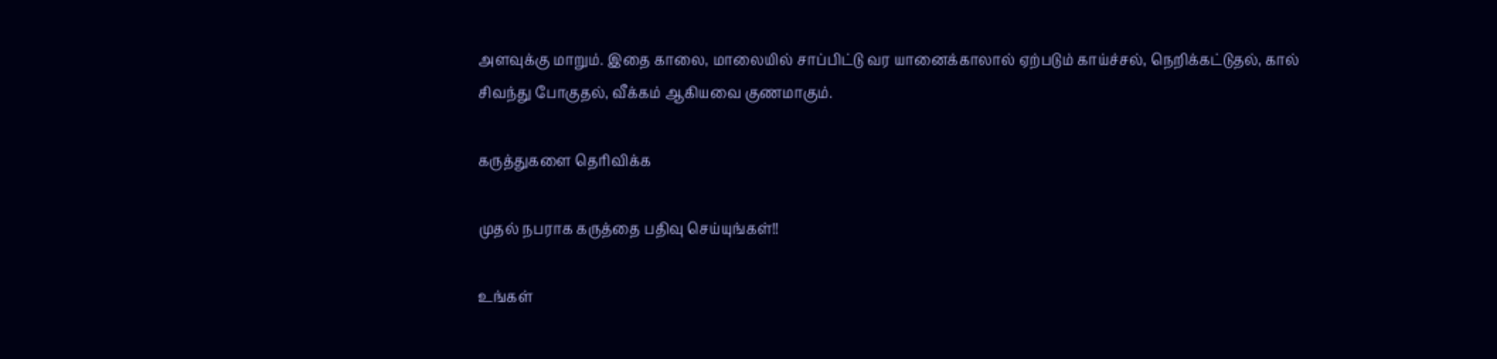அளவுக்கு மாறும். இதை காலை, மாலையில் சாப்பிட்டு வர யானைக்காலால் ஏற்படும் காய்ச்சல், நெறிக்கட்டுதல், கால் சிவந்து போகுதல், வீக்கம் ஆகியவை குணமாகும்.

கருத்துகளை தெரிவிக்க

முதல் நபராக கருத்தை பதிவு செய்யுங்கள்!!

உங்கள்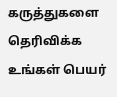கருத்துகளை தெரிவிக்க
உங்கள் பெயர்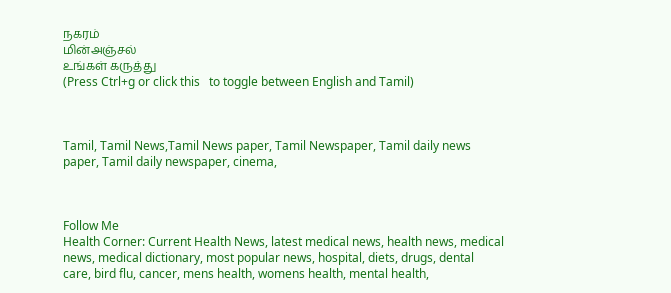நகரம்
மின்அஞ்சல்
உங்கள் கருத்து
(Press Ctrl+g or click this   to toggle between English and Tamil)



Tamil, Tamil News,Tamil News paper, Tamil Newspaper, Tamil daily news paper, Tamil daily newspaper, cinema,



Follow Me
Health Corner: Current Health News, latest medical news, health news, medical news, medical dictionary, most popular news, hospital, diets, drugs, dental care, bird flu, cancer, mens health, womens health, mental health,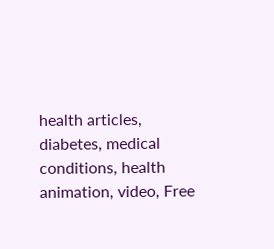health articles, diabetes, medical conditions, health animation, video, Free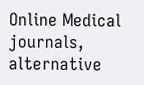Online Medical journals, alternative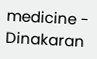medicine - Dinakaran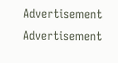Advertisement
Advertisement